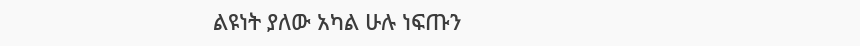ልዩነት ያለው አካል ሁሉ ነፍጡን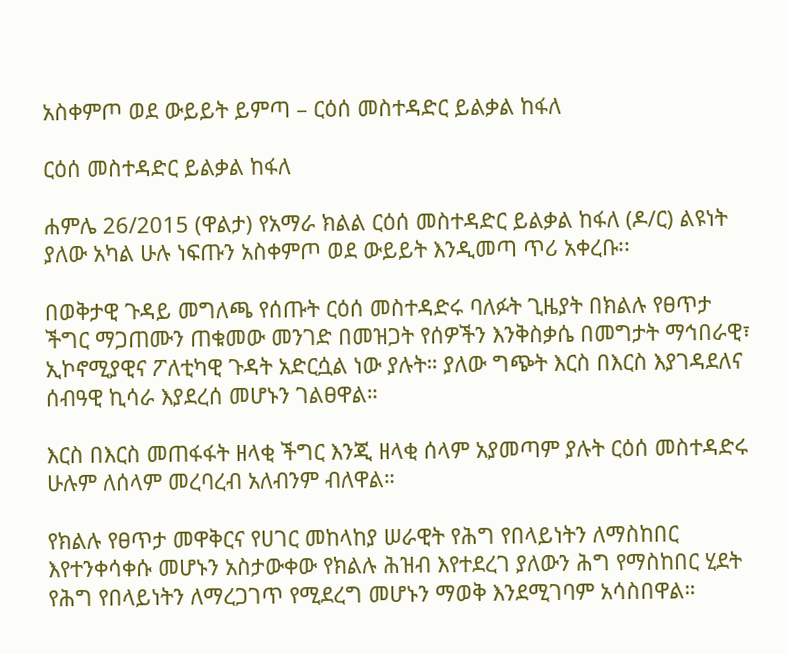አስቀምጦ ወደ ውይይት ይምጣ – ርዕሰ መስተዳድር ይልቃል ከፋለ

ርዕሰ መስተዳድር ይልቃል ከፋለ

ሐምሌ 26/2015 (ዋልታ) የአማራ ክልል ርዕሰ መስተዳድር ይልቃል ከፋለ (ዶ/ር) ልዩነት ያለው አካል ሁሉ ነፍጡን አስቀምጦ ወደ ውይይት እንዲመጣ ጥሪ አቀረቡ፡፡

በወቅታዊ ጉዳይ መግለጫ የሰጡት ርዕሰ መስተዳድሩ ባለፉት ጊዜያት በክልሉ የፀጥታ ችግር ማጋጠሙን ጠቁመው መንገድ በመዝጋት የሰዎችን እንቅስቃሴ በመግታት ማኅበራዊ፣ ኢኮኖሚያዊና ፖለቲካዊ ጉዳት አድርሷል ነው ያሉት። ያለው ግጭት እርስ በእርስ እያገዳደለና ሰብዓዊ ኪሳራ እያደረሰ መሆኑን ገልፀዋል።

እርስ በእርስ መጠፋፋት ዘላቂ ችግር እንጂ ዘላቂ ሰላም አያመጣም ያሉት ርዕሰ መስተዳድሩ ሁሉም ለሰላም መረባረብ አለብንም ብለዋል።

የክልሉ የፀጥታ መዋቅርና የሀገር መከላከያ ሠራዊት የሕግ የበላይነትን ለማስከበር እየተንቀሳቀሱ መሆኑን አስታውቀው የክልሉ ሕዝብ እየተደረገ ያለውን ሕግ የማስከበር ሂደት የሕግ የበላይነትን ለማረጋገጥ የሚደረግ መሆኑን ማወቅ እንደሚገባም አሳስበዋል።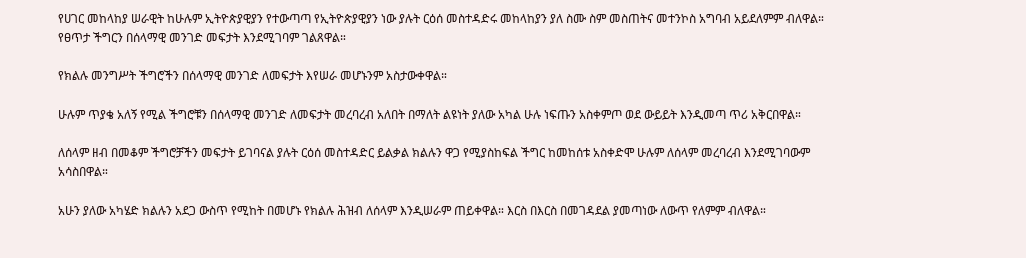የሀገር መከላከያ ሠራዊት ከሁሉም ኢትዮጵያዊያን የተውጣጣ የኢትዮጵያዊያን ነው ያሉት ርዕሰ መስተዳድሩ መከላከያን ያለ ስሙ ስም መስጠትና መተንኮስ አግባብ አይደለምም ብለዋል። የፀጥታ ችግርን በሰላማዊ መንገድ መፍታት እንደሚገባም ገልጸዋል።

የክልሉ መንግሥት ችግሮችን በሰላማዊ መንገድ ለመፍታት እየሠራ መሆኑንም አስታውቀዋል።

ሁሉም ጥያቄ አለኝ የሚል ችግሮቹን በሰላማዊ መንገድ ለመፍታት መረባረብ አለበት በማለት ልዩነት ያለው አካል ሁሉ ነፍጡን አስቀምጦ ወደ ውይይት እንዲመጣ ጥሪ አቅርበዋል።

ለሰላም ዘብ በመቆም ችግሮቻችን መፍታት ይገባናል ያሉት ርዕሰ መስተዳድር ይልቃል ክልሉን ዋጋ የሚያስከፍል ችግር ከመከሰቱ አስቀድሞ ሁሉም ለሰላም መረባረብ እንደሚገባውም አሳስበዋል።

አሁን ያለው አካሄድ ክልሉን አደጋ ውስጥ የሚከት በመሆኑ የክልሉ ሕዝብ ለሰላም እንዲሠራም ጠይቀዋል። እርስ በእርስ በመገዳደል ያመጣነው ለውጥ የለምም ብለዋል።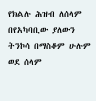የክልሉ ሕዝብ ለሰላም በየአካባቢው ያለውን ትንኮሳ በማስቆም ሁሉም ወደ ሰላም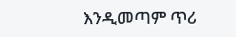እንዲመጣም ጥሪ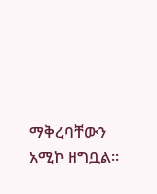ማቅረባቸውን አሚኮ ዘግቧል።